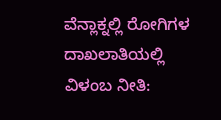ವೆನ್ಲಾಕ್ನಲ್ಲಿ ರೋಗಿಗಳ ದಾಖಲಾತಿಯಲ್ಲಿ ವಿಳಂಬ ನೀತಿ: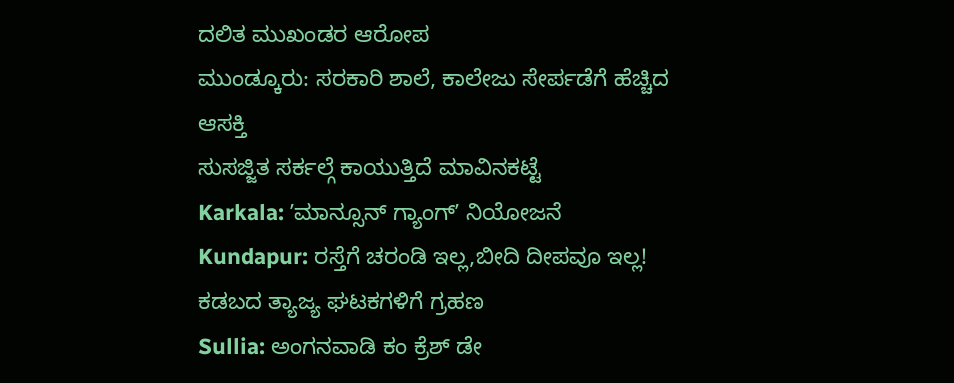ದಲಿತ ಮುಖಂಡರ ಆರೋಪ
ಮುಂಡ್ಕೂರು: ಸರಕಾರಿ ಶಾಲೆ, ಕಾಲೇಜು ಸೇರ್ಪಡೆಗೆ ಹೆಚ್ಚಿದ ಆಸಕ್ತಿ
ಸುಸಜ್ಜಿತ ಸರ್ಕಲ್ಗೆ ಕಾಯುತ್ತಿದೆ ಮಾವಿನಕಟ್ಟೆ
Karkala: ʼಮಾನ್ಸೂನ್ ಗ್ಯಾಂಗ್ʼ ನಿಯೋಜನೆ
Kundapur: ರಸ್ತೆಗೆ ಚರಂಡಿ ಇಲ್ಲ,ಬೀದಿ ದೀಪವೂ ಇಲ್ಲ!
ಕಡಬದ ತ್ಯಾಜ್ಯ ಘಟಕಗಳಿಗೆ ಗ್ರಹಣ
Sullia: ಅಂಗನವಾಡಿ ಕಂ ಕ್ರೆಶ್ ಡೇ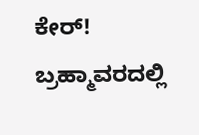ಕೇರ್!
ಬ್ರಹ್ಮಾವರದಲ್ಲಿ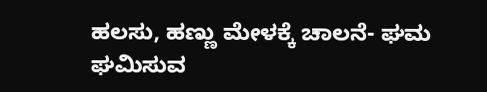ಹಲಸು, ಹಣ್ಣು ಮೇಳಕ್ಕೆ ಚಾಲನೆ- ಘಮ ಘಮಿಸುವ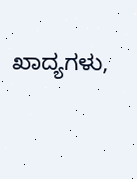ಖಾದ್ಯಗಳು,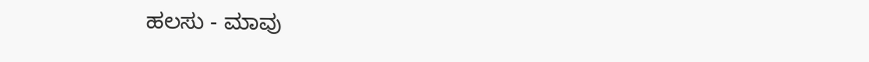ಹಲಸು - ಮಾವು